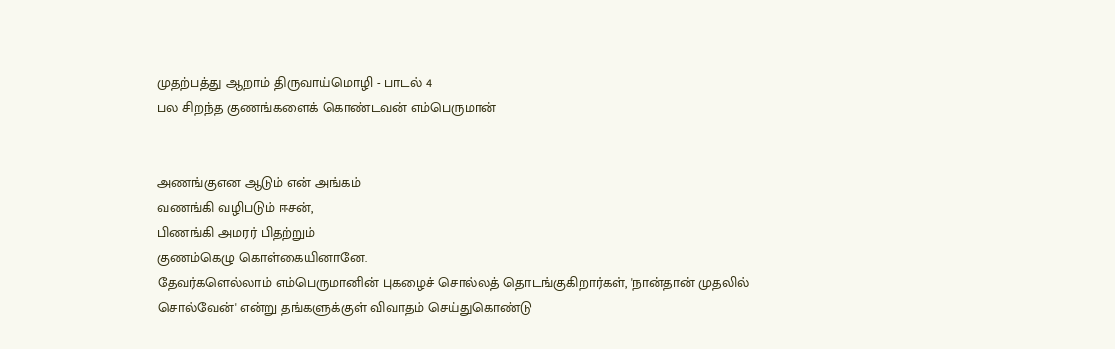முதற்பத்து ஆறாம் திருவாய்மொழி - பாடல் 4
பல சிறந்த குணங்களைக் கொண்டவன் எம்பெருமான்


அணங்குஎன ஆடும் என் அங்கம்
வணங்கி வழிபடும் ஈசன்,
பிணங்கி அமரர் பிதற்றும்
குணம்கெழு கொள்கையினானே.
தேவர்களெல்லாம் எம்பெருமானின் புகழைச் சொல்லத் தொடங்குகிறார்கள், 'நான்தான் முதலில் சொல்வேன்' என்று தங்களுக்குள் விவாதம் செய்துகொண்டு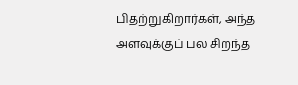பிதற்றுகிறார்கள், அந்த அளவுக்குப் பல சிறந்த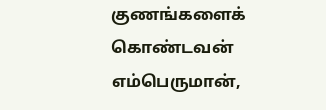குணங்களைக் கொண்டவன் எம்பெருமான்,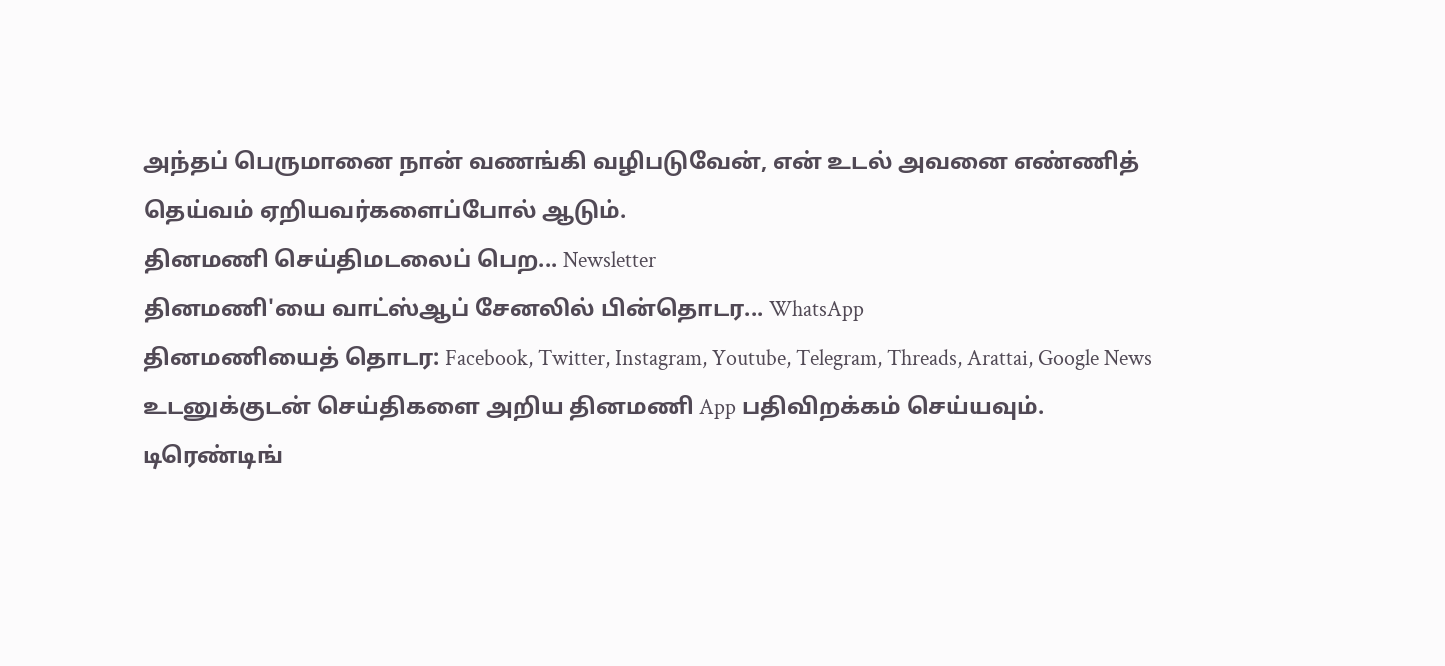அந்தப் பெருமானை நான் வணங்கி வழிபடுவேன், என் உடல் அவனை எண்ணித் தெய்வம் ஏறியவர்களைப்போல் ஆடும்.
தினமணி செய்திமடலைப் பெற... Newsletter
தினமணி'யை வாட்ஸ்ஆப் சேனலில் பின்தொடர... WhatsApp
தினமணியைத் தொடர: Facebook, Twitter, Instagram, Youtube, Telegram, Threads, Arattai, Google News
உடனுக்குடன் செய்திகளை அறிய தினமணி App பதிவிறக்கம் செய்யவும்.
டிரெண்டிங்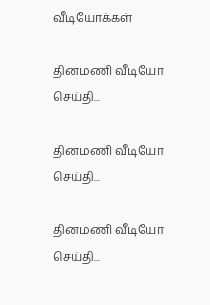வீடியோக்கள்

தினமணி வீடியோ செய்தி...

தினமணி வீடியோ செய்தி...

தினமணி வீடியோ செய்தி...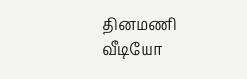தினமணி வீடியோ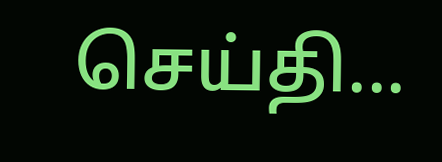செய்தி...